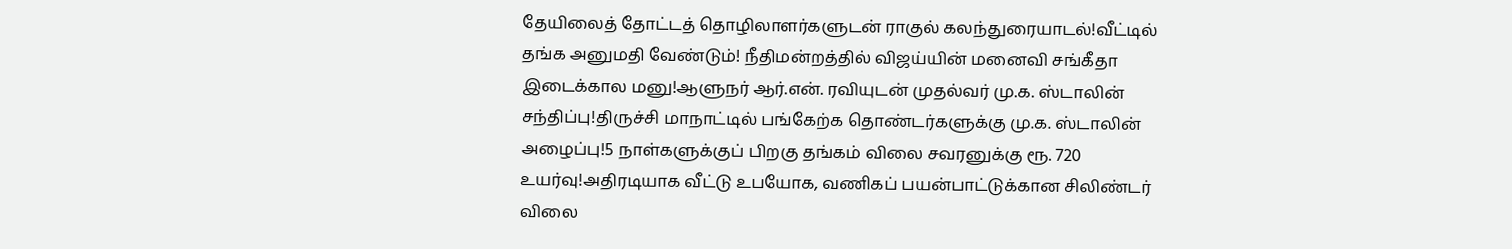தேயிலைத் தோட்டத் தொழிலாளர்களுடன் ராகுல் கலந்துரையாடல்!வீட்டில் தங்க அனுமதி வேண்டும்! நீதிமன்றத்தில் விஜய்யின் மனைவி சங்கீதா இடைக்கால மனு!ஆளுநர் ஆர்.என். ரவியுடன் முதல்வர் மு.க. ஸ்டாலின் சந்திப்பு!திருச்சி மாநாட்டில் பங்கேற்க தொண்டர்களுக்கு மு.க. ஸ்டாலின் அழைப்பு!5 நாள்களுக்குப் பிறகு தங்கம் விலை சவரனுக்கு ரூ. 720 உயர்வு!அதிரடியாக வீட்டு உபயோக, வணிகப் பயன்பாட்டுக்கான சிலிண்டர் விலை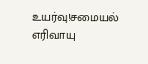உயர்வு!சமையல் எரிவாயு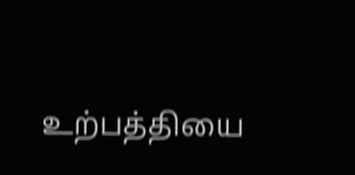உற்பத்தியை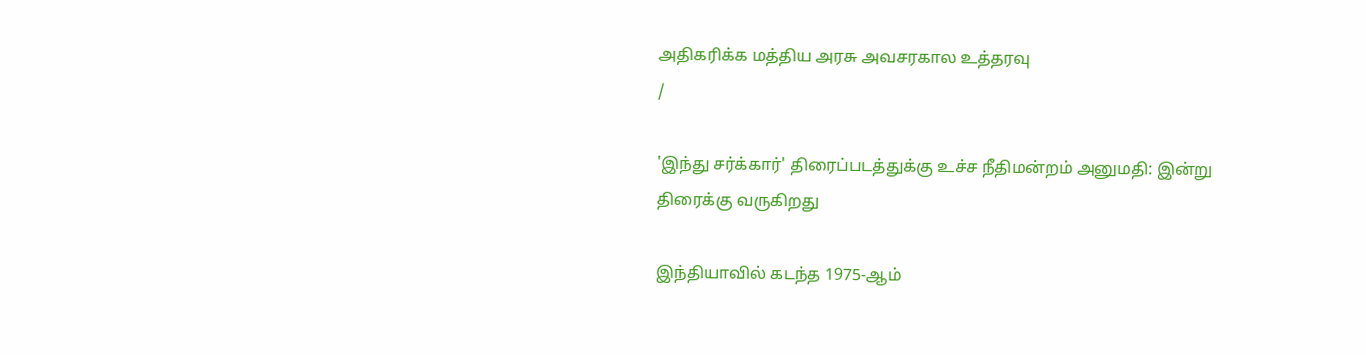அதிகரிக்க மத்திய அரசு அவசரகால உத்தரவு
/

'இந்து சர்க்கார்' திரைப்படத்துக்கு உச்ச நீதிமன்றம் அனுமதி: இன்று திரைக்கு வருகிறது

இந்தியாவில் கடந்த 1975-ஆம்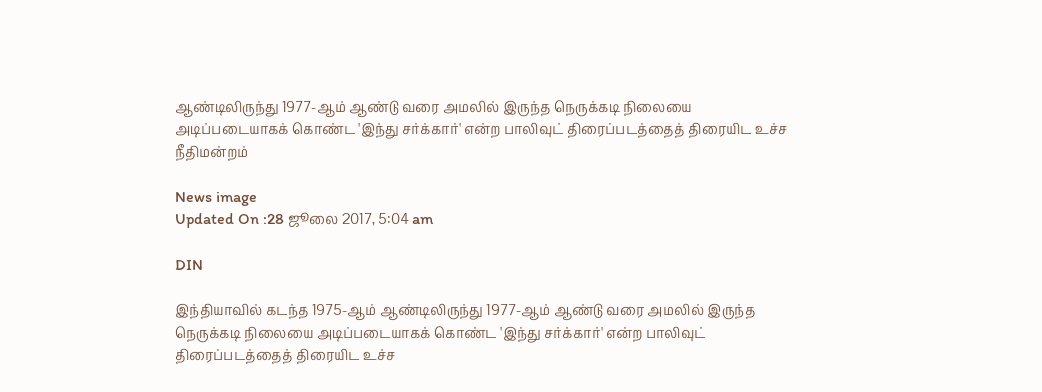ஆண்டிலிருந்து 1977-ஆம் ஆண்டு வரை அமலில் இருந்த நெருக்கடி நிலையை அடிப்படையாகக் கொண்ட 'இந்து சர்க்கார்' என்ற பாலிவுட் திரைப்படத்தைத் திரையிட உச்ச நீதிமன்றம்

News image
Updated On :28 ஜூலை 2017, 5:04 am

DIN

இந்தியாவில் கடந்த 1975-ஆம் ஆண்டிலிருந்து 1977-ஆம் ஆண்டு வரை அமலில் இருந்த நெருக்கடி நிலையை அடிப்படையாகக் கொண்ட 'இந்து சர்க்கார்' என்ற பாலிவுட் திரைப்படத்தைத் திரையிட உச்ச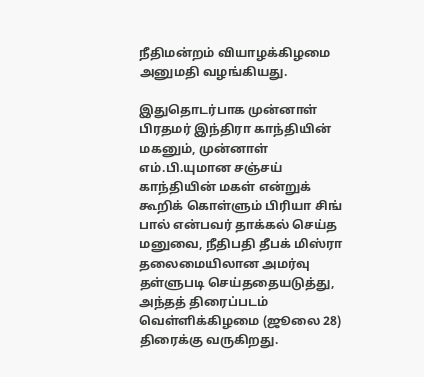நீதிமன்றம் வியாழக்கிழமை அனுமதி வழங்கியது.

இதுதொடர்பாக முன்னாள் பிரதமர் இந்திரா காந்தியின் மகனும், முன்னாள் எம்.பி.யுமான சஞ்சய் காந்தியின் மகள் என்றுக் கூறிக் கொள்ளும் பிரியா சிங் பால் என்பவர் தாக்கல் செய்த மனுவை, நீதிபதி தீபக் மிஸ்ரா தலைமையிலான அமர்வு தள்ளுபடி செய்ததையடுத்து, அந்தத் திரைப்படம் வெள்ளிக்கிழமை (ஜூலை 28) திரைக்கு வருகிறது.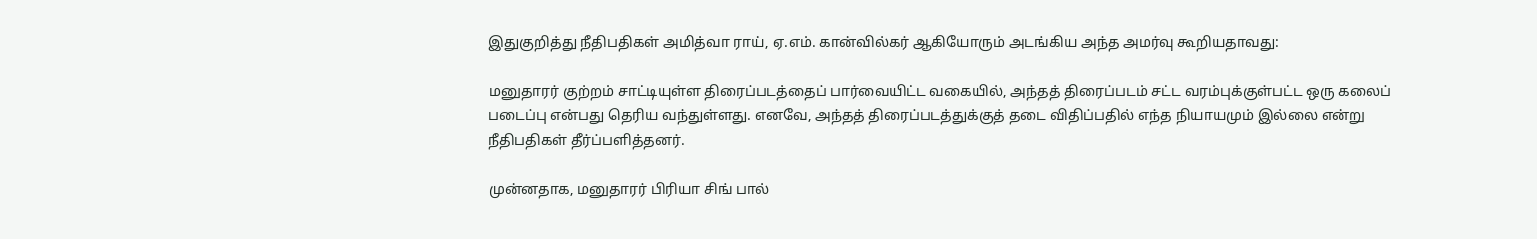இதுகுறித்து நீதிபதிகள் அமித்வா ராய், ஏ.எம். கான்வில்கர் ஆகியோரும் அடங்கிய அந்த அமர்வு கூறியதாவது:

மனுதாரர் குற்றம் சாட்டியுள்ள திரைப்படத்தைப் பார்வையிட்ட வகையில், அந்தத் திரைப்படம் சட்ட வரம்புக்குள்பட்ட ஒரு கலைப் படைப்பு என்பது தெரிய வந்துள்ளது. எனவே, அந்தத் திரைப்படத்துக்குத் தடை விதிப்பதில் எந்த நியாயமும் இல்லை என்று நீதிபதிகள் தீர்ப்பளித்தனர்.

முன்னதாக, மனுதாரர் பிரியா சிங் பால்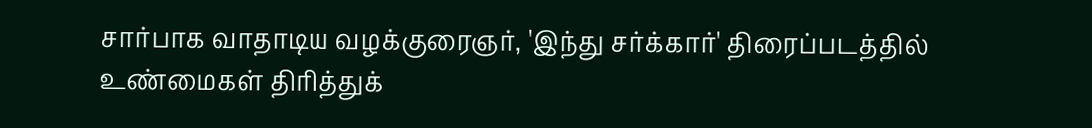சார்பாக வாதாடிய வழக்குரைஞர், 'இந்து சர்க்கார்' திரைப்படத்தில் உண்மைகள் திரித்துக்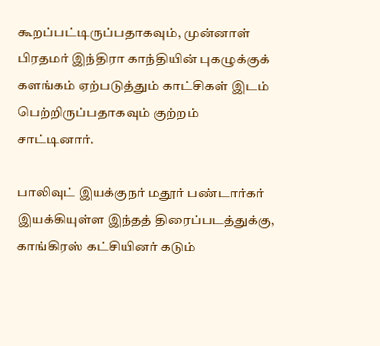கூறப்பட்டிருப்பதாகவும், முன்னாள் பிரதமர் இந்திரா காந்தியின் புகழுக்குக் களங்கம் ஏற்படுத்தும் காட்சிகள் இடம் பெற்றிருப்பதாகவும் குற்றம் சாட்டினார்.

பாலிவுட் இயக்குநர் மதூர் பண்டார்கர் இயக்கியுள்ள இந்தத் திரைப்படத்துக்கு, காங்கிரஸ் கட்சியினர் கடும்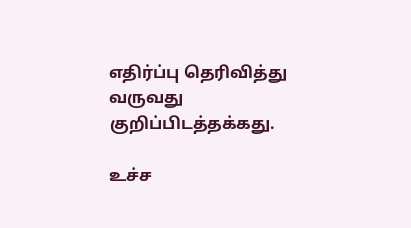எதிர்ப்பு தெரிவித்து வருவது குறிப்பிடத்தக்கது.

உச்ச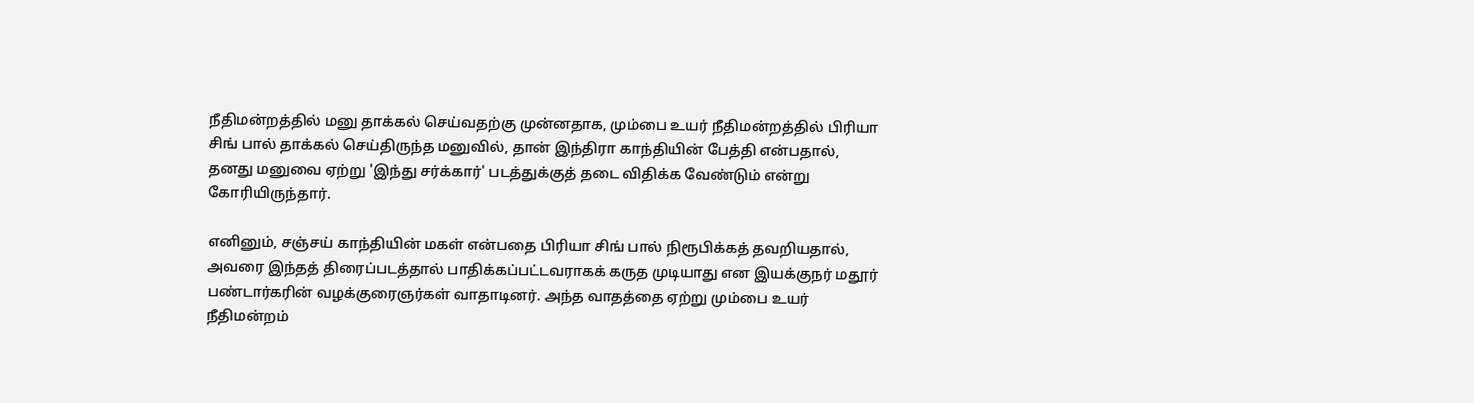நீதிமன்றத்தில் மனு தாக்கல் செய்வதற்கு முன்னதாக, மும்பை உயர் நீதிமன்றத்தில் பிரியா சிங் பால் தாக்கல் செய்திருந்த மனுவில், தான் இந்திரா காந்தியின் பேத்தி என்பதால், தனது மனுவை ஏற்று 'இந்து சர்க்கார்' படத்துக்குத் தடை விதிக்க வேண்டும் என்று கோரியிருந்தார்.

எனினும், சஞ்சய் காந்தியின் மகள் என்பதை பிரியா சிங் பால் நிரூபிக்கத் தவறியதால், அவரை இந்தத் திரைப்படத்தால் பாதிக்கப்பட்டவராகக் கருத முடியாது என இயக்குநர் மதூர் பண்டார்கரின் வழக்குரைஞர்கள் வாதாடினர். அந்த வாதத்தை ஏற்று மும்பை உயர் நீதிமன்றம்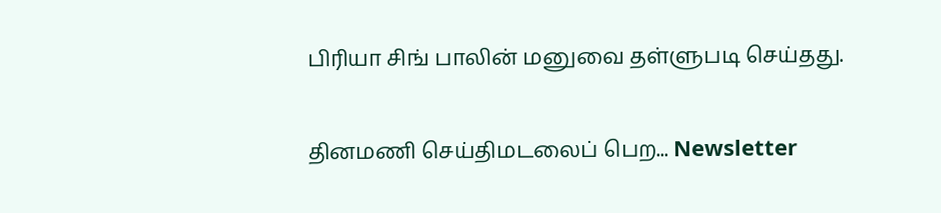பிரியா சிங் பாலின் மனுவை தள்ளுபடி செய்தது.

தினமணி செய்திமடலைப் பெற... Newsletter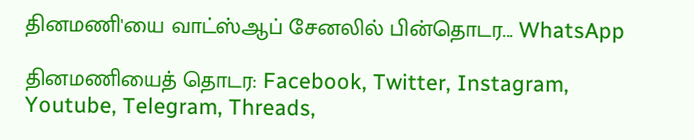தினமணி'யை வாட்ஸ்ஆப் சேனலில் பின்தொடர... WhatsApp

தினமணியைத் தொடர: Facebook, Twitter, Instagram, Youtube, Telegram, Threads,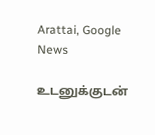Arattai, Google News

உடனுக்குடன்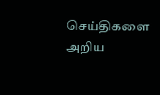செய்திகளை அறிய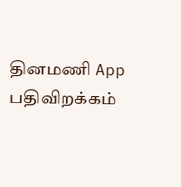தினமணி App பதிவிறக்கம்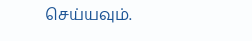செய்யவும்.